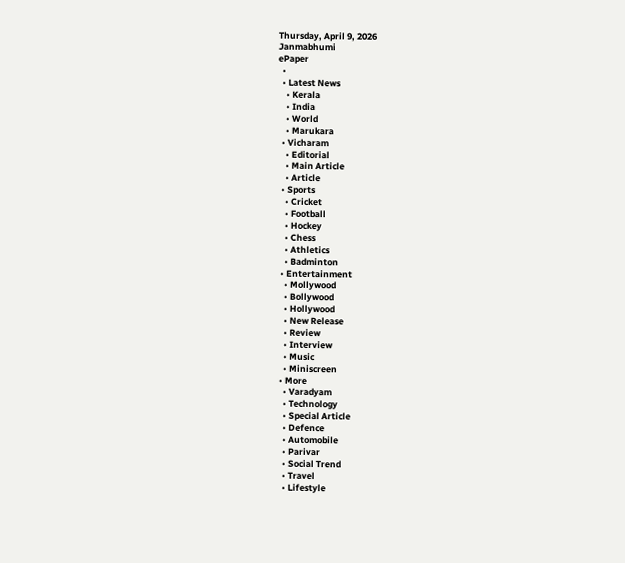Thursday, April 9, 2026
Janmabhumi
ePaper
  •
  • Latest News
    • Kerala
    • India
    • World
    • Marukara
  • Vicharam
    • Editorial
    • Main Article
    • Article
  • Sports
    • Cricket
    • Football
    • Hockey
    • Chess
    • Athletics
    • Badminton
  • Entertainment
    • Mollywood
    • Bollywood
    • Hollywood
    • New Release
    • Review
    • Interview
    • Music
    • Miniscreen
  • More
    • Varadyam
    • Technology
    • Special Article
    • Defence
    • Automobile
    • Parivar
    • Social Trend
    • Travel
    • Lifestyle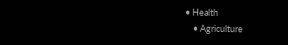• Health
    • Agriculture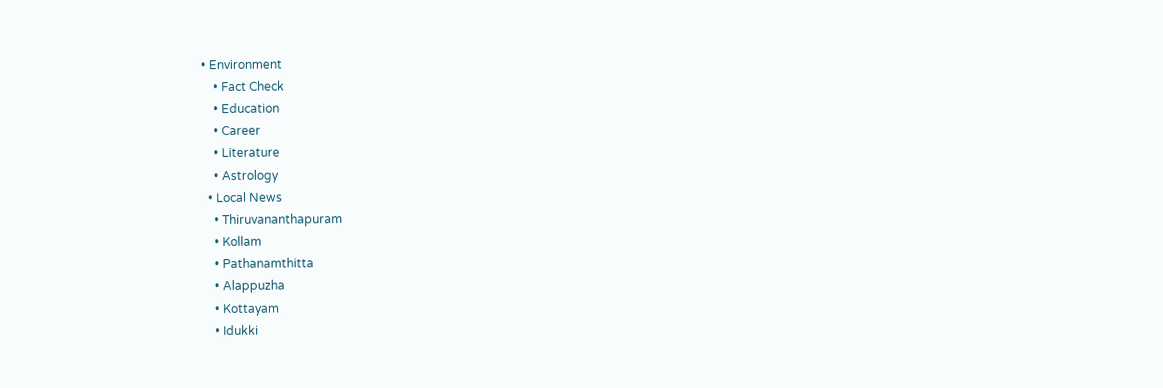• Environment
    • Fact Check
    • Education
    • Career
    • Literature
    • Astrology
  • Local News
    • Thiruvananthapuram
    • Kollam
    • Pathanamthitta
    • Alappuzha
    • Kottayam
    • Idukki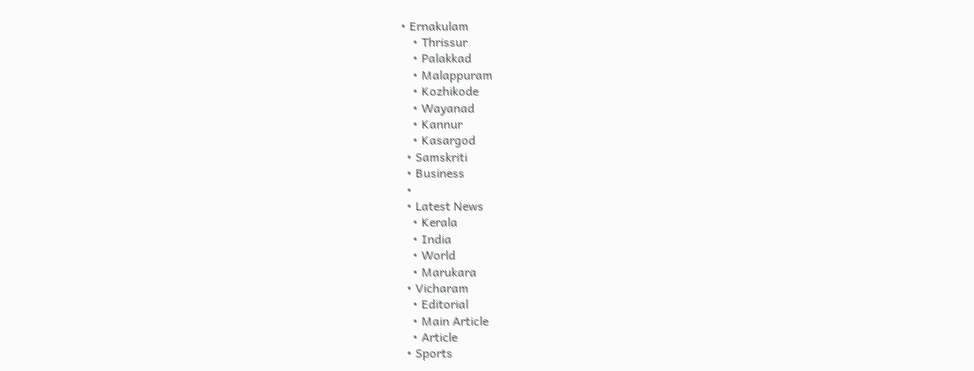• Ernakulam
    • Thrissur
    • Palakkad
    • Malappuram
    • Kozhikode
    • Wayanad
    • Kannur
    • Kasargod
  • Samskriti
  • Business
  •
  • Latest News
    • Kerala
    • India
    • World
    • Marukara
  • Vicharam
    • Editorial
    • Main Article
    • Article
  • Sports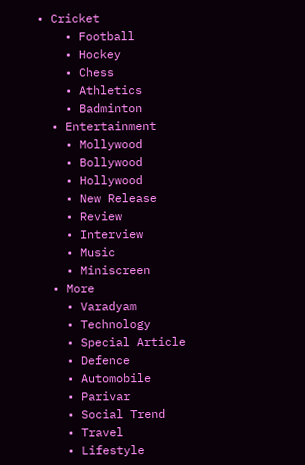• Cricket
    • Football
    • Hockey
    • Chess
    • Athletics
    • Badminton
  • Entertainment
    • Mollywood
    • Bollywood
    • Hollywood
    • New Release
    • Review
    • Interview
    • Music
    • Miniscreen
  • More
    • Varadyam
    • Technology
    • Special Article
    • Defence
    • Automobile
    • Parivar
    • Social Trend
    • Travel
    • Lifestyle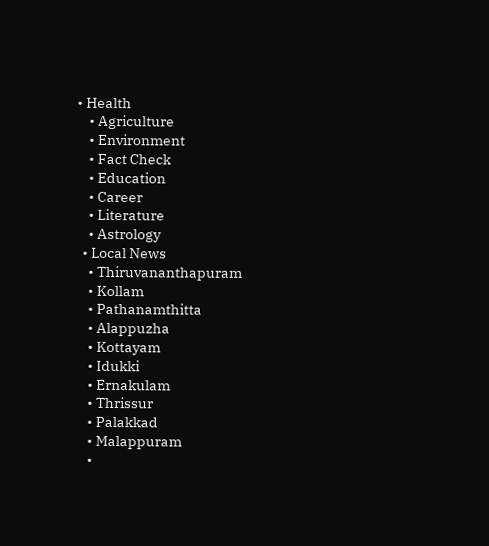• Health
    • Agriculture
    • Environment
    • Fact Check
    • Education
    • Career
    • Literature
    • Astrology
  • Local News
    • Thiruvananthapuram
    • Kollam
    • Pathanamthitta
    • Alappuzha
    • Kottayam
    • Idukki
    • Ernakulam
    • Thrissur
    • Palakkad
    • Malappuram
    •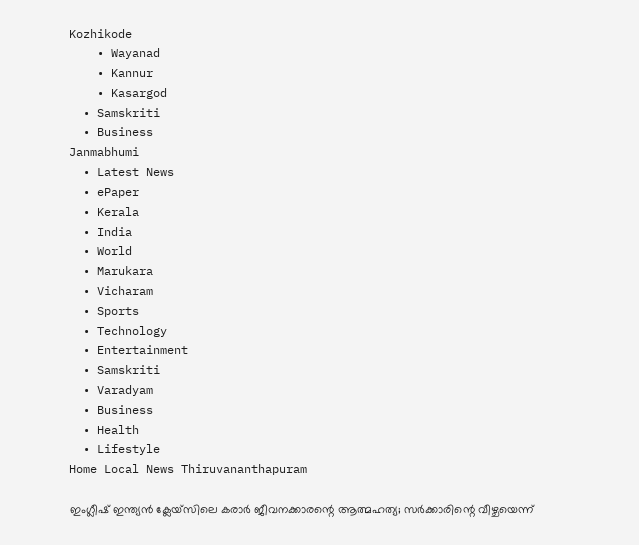Kozhikode
    • Wayanad
    • Kannur
    • Kasargod
  • Samskriti
  • Business
Janmabhumi
  • Latest News
  • ePaper
  • Kerala
  • India
  • World
  • Marukara
  • Vicharam
  • Sports
  • Technology
  • Entertainment
  • Samskriti
  • Varadyam
  • Business
  • Health
  • Lifestyle
Home Local News Thiruvananthapuram

ഇംഗ്ലീഷ് ഇന്ത്യന്‍ ക്ലേയ്‌സിലെ കരാര്‍ ജീവനക്കാരന്റെ ആത്മഹത്യ; സര്‍ക്കാരിന്റെ വീഴ്ചയെന്ന്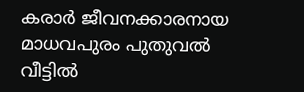കരാര്‍ ജീവനക്കാരനായ മാധവപുരം പുതുവല്‍ വീട്ടില്‍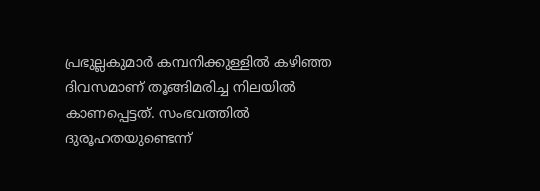പ്രഭുല്ലകുമാര്‍ കമ്പനിക്കുള്ളില്‍ കഴിഞ്ഞ ദിവസമാണ് തൂങ്ങിമരിച്ച നിലയില്‍ കാണപ്പെട്ടത്. സംഭവത്തില്‍ ദുരൂഹതയുണ്ടെന്ന്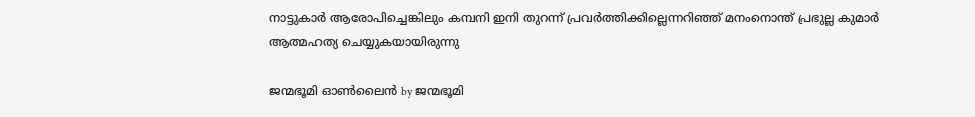നാട്ടുകാര്‍ ആരോപിച്ചെങ്കിലും കമ്പനി ഇനി തുറന്ന് പ്രവര്‍ത്തിക്കില്ലെന്നറിഞ്ഞ് മനംനൊന്ത് പ്രഭുല്ല കുമാര്‍ ആത്മഹത്യ ചെയ്യുകയായിരുന്നു

ജന്മഭൂമി ഓണ്‍ലൈന്‍ by ജന്മഭൂമി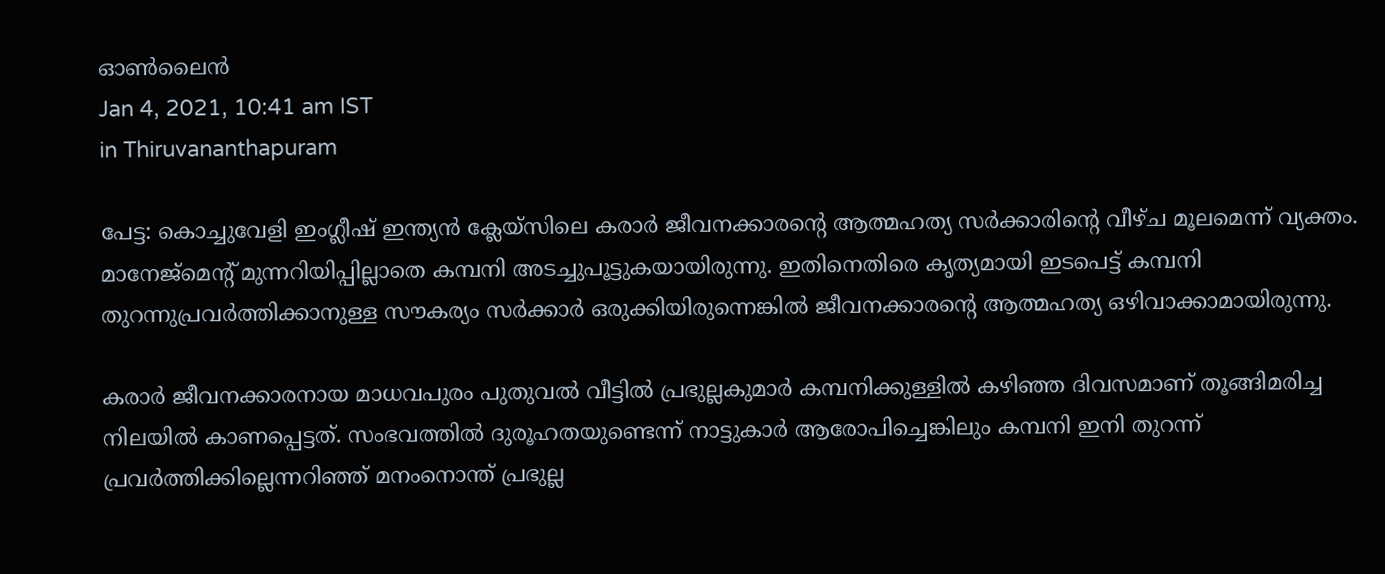ഓണ്‍ലൈന്‍
Jan 4, 2021, 10:41 am IST
in Thiruvananthapuram

പേട്ട: കൊച്ചുവേളി ഇംഗ്ലീഷ് ഇന്ത്യന്‍ ക്ലേയ്‌സിലെ കരാര്‍ ജീവനക്കാരന്റെ ആത്മഹത്യ സര്‍ക്കാരിന്റെ വീഴ്ച മൂലമെന്ന് വ്യക്തം. മാനേജ്‌മെന്റ് മുന്നറിയിപ്പില്ലാതെ കമ്പനി അടച്ചുപൂട്ടുകയായിരുന്നു. ഇതിനെതിരെ കൃത്യമായി ഇടപെട്ട് കമ്പനി തുറന്നുപ്രവര്‍ത്തിക്കാനുള്ള സൗകര്യം സര്‍ക്കാര്‍ ഒരുക്കിയിരുന്നെങ്കില്‍ ജീവനക്കാരന്റെ ആത്മഹത്യ ഒഴിവാക്കാമായിരുന്നു.

കരാര്‍ ജീവനക്കാരനായ മാധവപുരം പുതുവല്‍ വീട്ടില്‍ പ്രഭുല്ലകുമാര്‍ കമ്പനിക്കുള്ളില്‍ കഴിഞ്ഞ ദിവസമാണ് തൂങ്ങിമരിച്ച നിലയില്‍ കാണപ്പെട്ടത്. സംഭവത്തില്‍ ദുരൂഹതയുണ്ടെന്ന് നാട്ടുകാര്‍ ആരോപിച്ചെങ്കിലും കമ്പനി ഇനി തുറന്ന് പ്രവര്‍ത്തിക്കില്ലെന്നറിഞ്ഞ് മനംനൊന്ത് പ്രഭുല്ല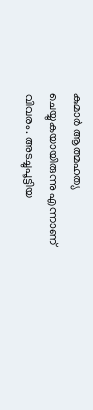കുമാര്‍ ആത്മഹത്യ ചെയ്യുകയായിരുന്നു എന്നാണ് വിവരം. അടച്ചുപൂട്ടിയ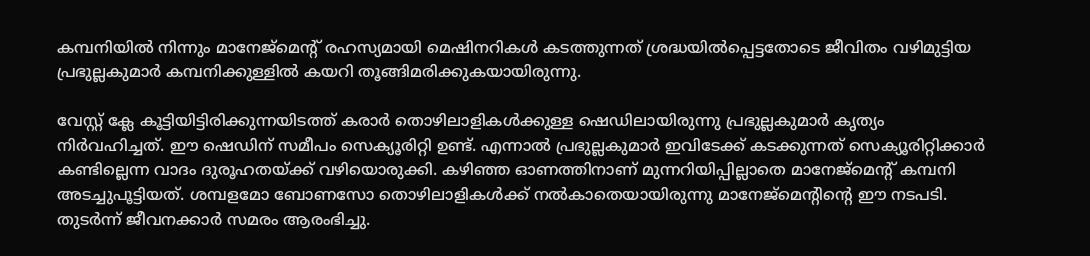കമ്പനിയില്‍ നിന്നും മാനേജ്‌മെന്റ് രഹസ്യമായി മെഷിനറികള്‍ കടത്തുന്നത് ശ്രദ്ധയില്‍പ്പെട്ടതോടെ ജീവിതം വഴിമുട്ടിയ പ്രഭുല്ലകുമാര്‍ കമ്പനിക്കുള്ളില്‍ കയറി തൂങ്ങിമരിക്കുകയായിരുന്നു.

വേസ്റ്റ് ക്ലേ കൂട്ടിയിട്ടിരിക്കുന്നയിടത്ത് കരാര്‍ തൊഴിലാളികള്‍ക്കുള്ള ഷെഡിലായിരുന്നു പ്രഭുല്ലകുമാര്‍ കൃത്യം നിര്‍വഹിച്ചത്. ഈ ഷെഡിന് സമീപം സെക്യൂരിറ്റി ഉണ്ട്. എന്നാല്‍ പ്രഭുല്ലകുമാര്‍ ഇവിടേക്ക് കടക്കുന്നത് സെക്യൂരിറ്റിക്കാര്‍ കണ്ടില്ലെന്ന വാദം ദുരൂഹതയ്‌ക്ക് വഴിയൊരുക്കി. കഴിഞ്ഞ ഓണത്തിനാണ് മുന്നറിയിപ്പില്ലാതെ മാനേജ്‌മെന്റ് കമ്പനി അടച്ചുപൂട്ടിയത്. ശമ്പളമോ ബോണസോ തൊഴിലാളികള്‍ക്ക് നല്‍കാതെയായിരുന്നു മാനേജ്‌മെന്റിന്റെ ഈ നടപടി. തുടര്‍ന്ന് ജീവനക്കാര്‍ സമരം ആരംഭിച്ചു.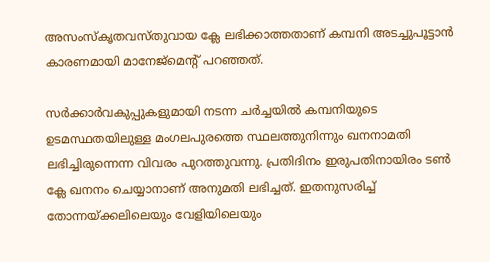അസംസ്‌കൃതവസ്തുവായ ക്ലേ ലഭിക്കാത്തതാണ് കമ്പനി അടച്ചുപൂട്ടാന്‍ കാരണമായി മാനേജ്‌മെന്റ് പറഞ്ഞത്.

സര്‍ക്കാര്‍വകുപ്പുകളുമായി നടന്ന ചര്‍ച്ചയില്‍ കമ്പനിയുടെ ഉടമസ്ഥതയിലുള്ള മംഗലപുരത്തെ സ്ഥലത്തുനിന്നും ഖനനാമതി ലഭിച്ചിരുന്നെന്ന വിവരം പുറത്തുവന്നു. പ്രതിദിനം ഇരുപതിനായിരം ടണ്‍ ക്ലേ ഖനനം ചെയ്യാനാണ് അനുമതി ലഭിച്ചത്. ഇതനുസരിച്ച് തോന്നയ്‌ക്കലിലെയും വേളിയിലെയും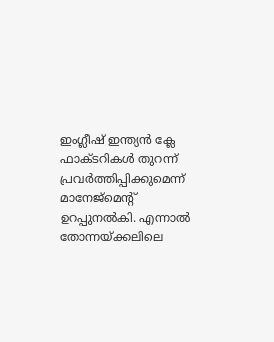ഇംഗ്ലീഷ് ഇന്ത്യന്‍ ക്ലേ ഫാക്ടറികള്‍ തുറന്ന് പ്രവര്‍ത്തിപ്പിക്കുമെന്ന് മാനേജ്‌മെന്റ് ഉറപ്പുനല്‍കി. എന്നാല്‍  തോന്നയ്‌ക്കലിലെ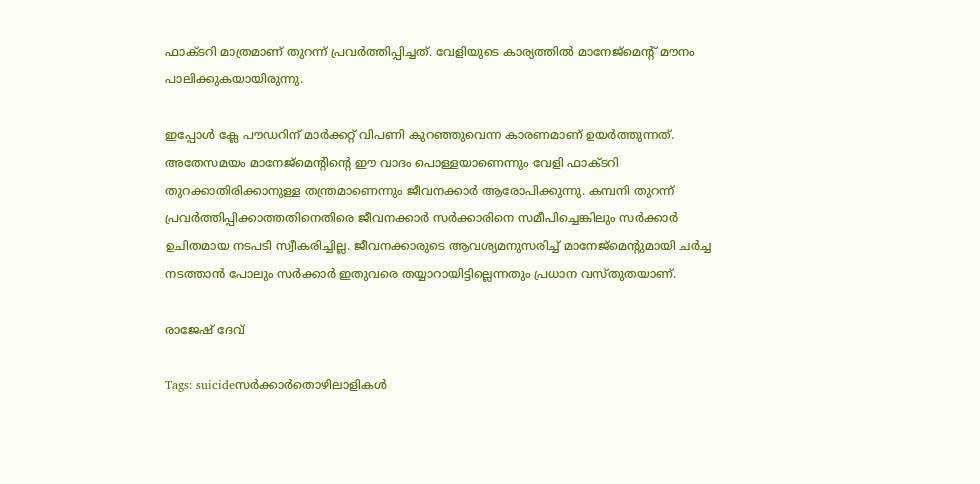ഫാക്ടറി മാത്രമാണ് തുറന്ന് പ്രവര്‍ത്തിപ്പിച്ചത്. വേളിയുടെ കാര്യത്തില്‍ മാനേജ്‌മെന്റ് മൗനം പാലിക്കുകയായിരുന്നു.

ഇപ്പോള്‍ ക്ലേ പൗഡറിന് മാര്‍ക്കറ്റ് വിപണി കുറഞ്ഞുവെന്ന കാരണമാണ് ഉയര്‍ത്തുന്നത്. അതേസമയം മാനേജ്‌മെന്റിന്റെ ഈ വാദം പൊള്ളയാണെന്നും വേളി ഫാക്ടറി തുറക്കാതിരിക്കാനുള്ള തന്ത്രമാണെന്നും ജീവനക്കാര്‍ ആരോപിക്കുന്നു. കമ്പനി തുറന്ന് പ്രവര്‍ത്തിപ്പിക്കാത്തതിനെതിരെ ജീവനക്കാര്‍ സര്‍ക്കാരിനെ സമീപിച്ചെങ്കിലും സര്‍ക്കാര്‍ ഉചിതമായ നടപടി സ്വീകരിച്ചില്ല. ജീവനക്കാരുടെ ആവശ്യമനുസരിച്ച് മാനേജ്‌മെന്റുമായി ചര്‍ച്ച നടത്താന്‍ പോലും സര്‍ക്കാര്‍ ഇതുവരെ തയ്യാറായിട്ടില്ലെന്നതും പ്രധാന വസ്തുതയാണ്.

രാജേഷ് ദേവ്

Tags: suicideസര്‍ക്കാര്‍തൊഴിലാളികൾ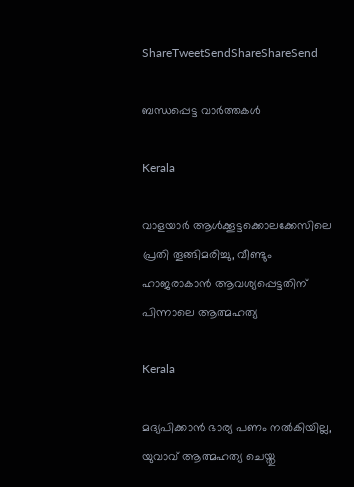ShareTweetSendShareShareSend

ബന്ധപ്പെട്ട വാര്‍ത്തകള്‍

Kerala

വാളയാർ ആൾക്കൂട്ടക്കൊലക്കേസിലെ പ്രതി തൂങ്ങിമരിച്ചു, വീണ്ടും ഹാജരാകാൻ ആവശ്യപ്പെട്ടതിന് പിന്നാലെ ആത്മഹത്യ

Kerala

മദ്യപിക്കാന്‍ ഭാര്യ പണം നല്‍കിയില്ല, യുവാവ് ആത്മഹത്യ ചെയ്തു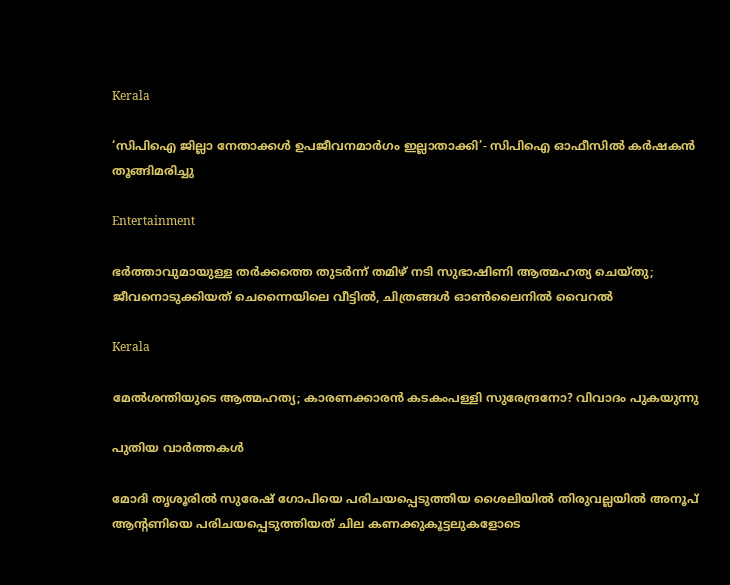Kerala

‘സിപിഐ ജില്ലാ നേതാക്കൾ ഉപജീവനമാർഗം ഇല്ലാതാക്കി’- സിപിഐ ഓഫീസിൽ കർഷകൻ തൂങ്ങിമരിച്ചു

Entertainment

ഭർത്താവുമായുള്ള തർക്കത്തെ തുടർന്ന് തമിഴ് നടി സുഭാഷിണി ആത്മഹത്യ ചെയ്തു; ജീവനൊടുക്കിയത് ചെന്നൈയിലെ വീട്ടിൽ, ചിത്രങ്ങൾ ഓൺലൈനിൽ വൈറൽ

Kerala

മേൽശന്തിയുടെ ആത്മഹത്യ; കാരണക്കാരൻ കടകംപള്ളി സുരേന്ദ്രനോ? വിവാദം പുകയുന്നു

പുതിയ വാര്‍ത്തകള്‍

മോദി തൃശൂരില്‍ സുരേഷ് ഗോപിയെ പരിചയപ്പെടുത്തിയ ശൈലിയില്‍ തിരുവല്ലയില്‍ അനൂപ് ആന്‍റണിയെ പരിചയപ്പെടുത്തിയത് ചില കണക്കുകൂട്ടലുകളോടെ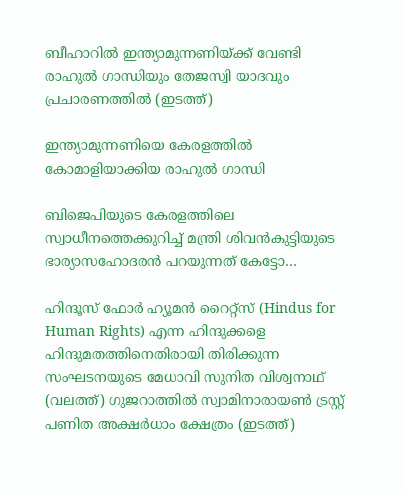ബീഹാറില്‍ ഇന്ത്യാമുന്നണിയ്ക്ക് വേണ്ടി രാഹുല്‍ ഗാന്ധിയും തേജസ്വി യാദവും പ്രചാരണത്തില്‍ (ഇടത്ത്)

ഇന്ത്യാമുന്നണിയെ കേരളത്തില്‍ കോമാളിയാക്കിയ രാഹുല്‍ ഗാന്ധി

ബിജെപിയുടെ കേരളത്തിലെ സ്വാധീനത്തെക്കുറിച്ച് മന്ത്രി ശിവന്‍കുട്ടിയുടെ ഭാര്യാസഹോദരന്‍ പറയുന്നത് കേട്ടോ…

ഹിന്ദൂസ് ഫോര്‍ ഹ്യൂമന്‍ റൈറ്റ്സ് (Hindus for Human Rights) എന്ന ഹിന്ദുക്കളെ ഹിന്ദുമതത്തിനെതിരായി തിരിക്കുന്ന സംഘടനയുടെ മേധാവി സുനിത വിശ്വനാഥ് (വലത്ത്) ഗുജറാത്തില്‍ സ്വാമിനാരായണ്‍ ട്രസ്റ്റ് പണിത അക്ഷര്‍ധാം ക്ഷേത്രം (ഇടത്ത്)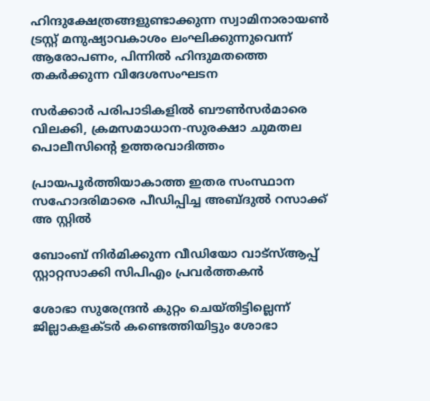ഹിന്ദുക്ഷേത്രങ്ങളുണ്ടാക്കുന്ന സ്വാമിനാരായണ്‍ ട്രസ്റ്റ് മനുഷ്യാവകാശം ലംഘിക്കുന്നുവെന്ന് ആരോപണം, പിന്നില്‍ ഹിന്ദുമതത്തെ തകര്‍ക്കുന്ന വിദേശസംഘടന

സര്‍ക്കാര്‍ പരിപാടികളില്‍ ബൗണ്‍സര്‍മാരെ വിലക്കി, ക്രമസമാധാന-സുരക്ഷാ ചുമതല പൊലീസിന്റെ ഉത്തരവാദിത്തം

പ്രായപൂര്‍ത്തിയാകാത്ത ഇതര സംസ്ഥാന സഹോദരിമാരെ പീഡിപ്പിച്ച അബ്ദുല്‍ റസാക്ക് അ സ്റ്റില്‍

ബോംബ് നിര്‍മിക്കുന്ന വീഡിയോ വാട്‌സ്ആപ്പ് സ്റ്റാറ്റസാക്കി സിപിഎം പ്രവര്‍ത്തകന്‍

ശോഭാ സുരേന്ദ്രന്‍ കുറ്റം ചെയ്തിട്ടില്ലെന്ന് ജില്ലാകളക്ടര്‍ കണ്ടെത്തിയിട്ടും ശോഭാ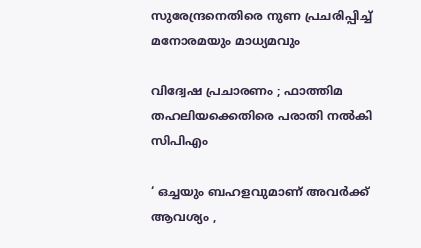സുരേന്ദ്രനെതിരെ നുണ പ്രചരിപ്പിച്ച് മനോരമയും മാധ്യമവും

വിദ്വേഷ പ്രചാരണം ; ഫാത്തിമ തഹലിയക്കെതിരെ പരാതി നല്‍കി സിപിഎം

‘ ഒച്ചയും ബഹളവുമാണ് അവർക്ക് ആവശ്യം ,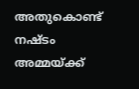അതുകൊണ്ട് നഷ്ടം അമ്മയ്‌ക്ക്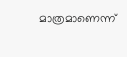മാത്രമാണെന്ന്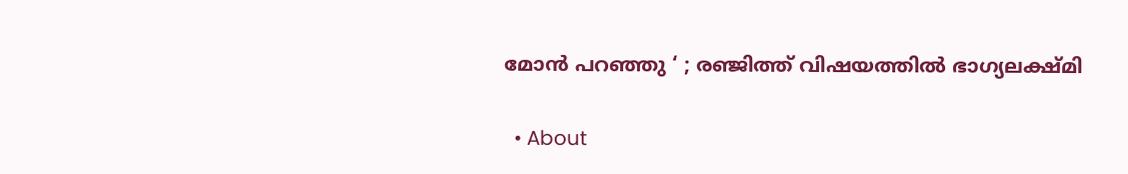മോൻ പറഞ്ഞു ‘ ; രഞ്ജിത്ത് വിഷയത്തിൽ ഭാഗ്യലക്ഷ്മി

  • About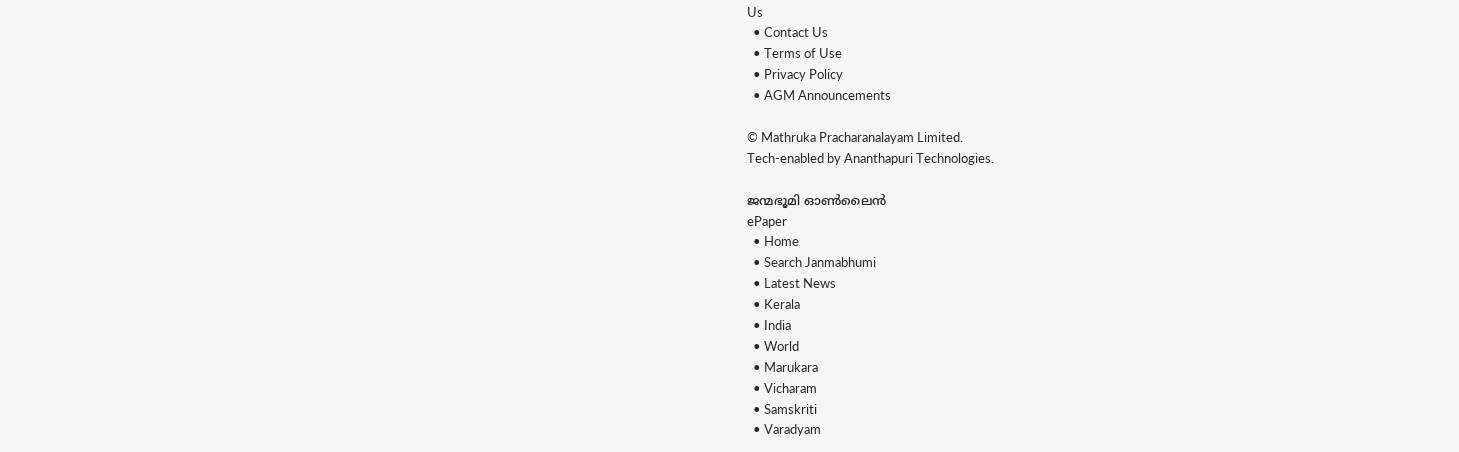Us
  • Contact Us
  • Terms of Use
  • Privacy Policy
  • AGM Announcements

© Mathruka Pracharanalayam Limited.
Tech-enabled by Ananthapuri Technologies.

ജന്മഭൂമി ഓണ്‍ലൈന്‍
ePaper
  • Home
  • Search Janmabhumi
  • Latest News
  • Kerala
  • India
  • World
  • Marukara
  • Vicharam
  • Samskriti
  • Varadyam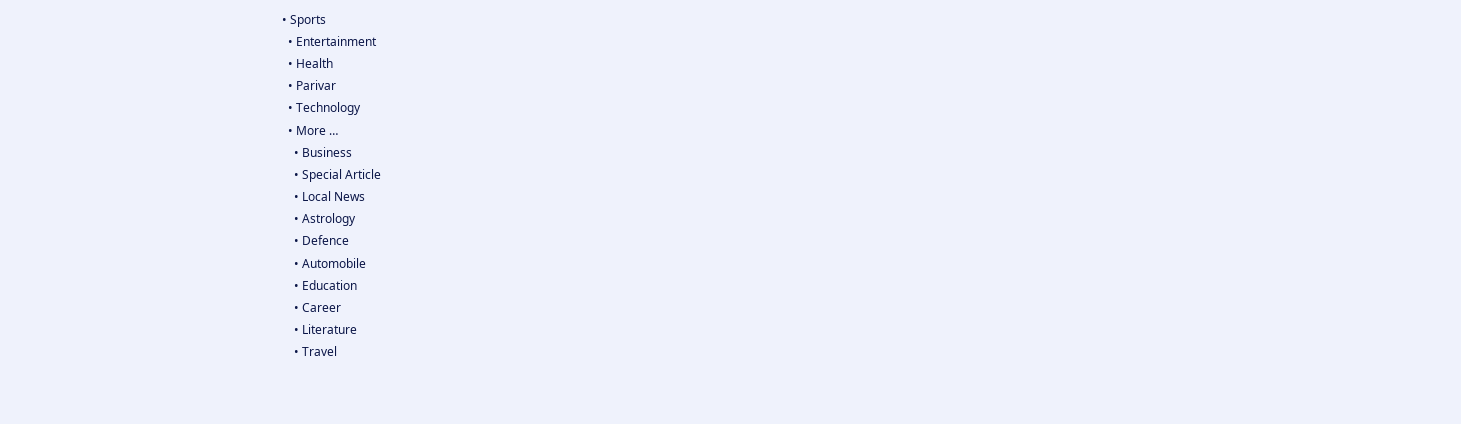• Sports
  • Entertainment
  • Health
  • Parivar
  • Technology
  • More …
    • Business
    • Special Article
    • Local News
    • Astrology
    • Defence
    • Automobile
    • Education
    • Career
    • Literature
    • Travel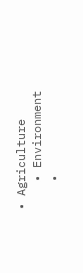• Agriculture
    • Environment
    •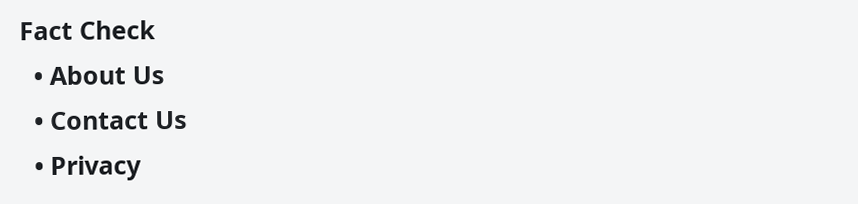Fact Check
  • About Us
  • Contact Us
  • Privacy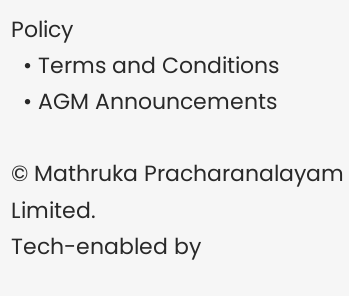Policy
  • Terms and Conditions
  • AGM Announcements

© Mathruka Pracharanalayam Limited.
Tech-enabled by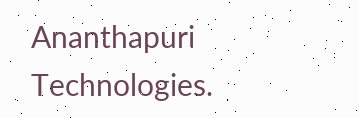Ananthapuri Technologies.